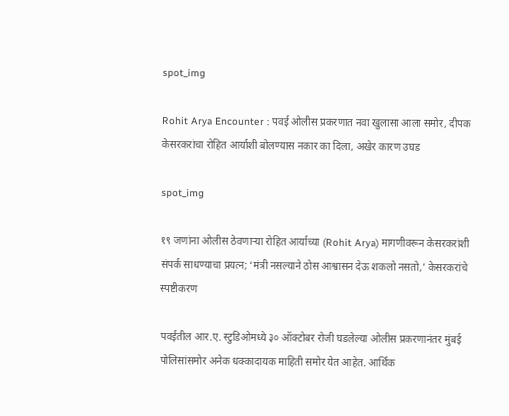spot_img

Rohit Arya Encounter : पवई ओलीस प्रकरणात नवा खुलासा आला समोर, दीपक केसरकरांचा रोहित आर्याशी बोलण्यास नकार का दिला, अखेर कारण उघड

spot_img

१९ जणांना ओलीस ठेवणाऱ्या रोहित आर्याच्या (Rohit Arya) मागणीवरून केसरकरांशी संपर्क साधण्याचा प्रयत्न; ‘मंत्री नसल्याने ठोस आश्वासन देऊ शकलो नसतो,’ केसरकरांचे स्पष्टीकरण

पवईतील आर.ए. स्टुडिओमध्ये ३० ऑक्टोबर रोजी घडलेल्या ओलीस प्रकरणानंतर मुंबई पोलिसांसमोर अनेक धक्कादायक माहिती समोर येत आहेत. आर्थिक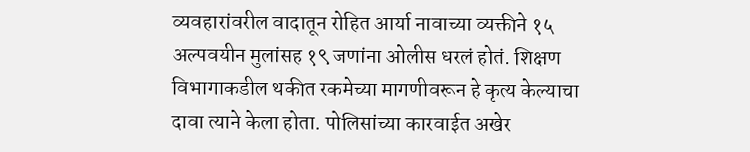व्यवहारांवरील वादातून रोहित आर्या नावाच्या व्यक्तीने १५ अल्पवयीन मुलांसह १९ जणांना ओलीस धरलं होतं. शिक्षण विभागाकडील थकीत रकमेच्या मागणीवरून हे कृत्य केल्याचा दावा त्याने केला होता. पोलिसांच्या कारवाईत अखेर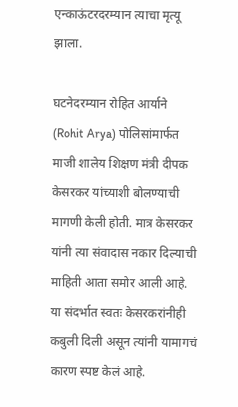एन्काऊंटरदरम्यान त्याचा मृत्यू झाला.

घटनेदरम्यान रोहित आर्याने (Rohit Arya) पोलिसांमार्फत माजी शालेय शिक्षण मंत्री दीपक केसरकर यांच्याशी बोलण्याची मागणी केली होती. मात्र केसरकर यांनी त्या संवादास नकार दिल्याची माहिती आता समोर आली आहे. या संदर्भात स्वतः केसरकरांनीही कबुली दिली असून त्यांनी यामागचं कारण स्पष्ट केलं आहे.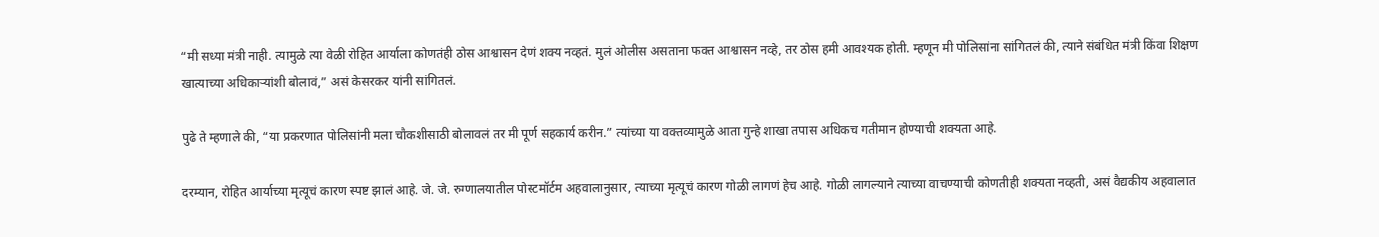“मी सध्या मंत्री नाही. त्यामुळे त्या वेळी रोहित आर्याला कोणतंही ठोस आश्वासन देणं शक्य नव्हतं. मुलं ओलीस असताना फक्त आश्वासन नव्हे, तर ठोस हमी आवश्यक होती. म्हणून मी पोलिसांना सांगितलं की, त्याने संबंधित मंत्री किंवा शिक्षण खात्याच्या अधिकाऱ्यांशी बोलावं,” असं केसरकर यांनी सांगितलं.

पुढे ते म्हणाले की, “या प्रकरणात पोलिसांनी मला चौकशीसाठी बोलावलं तर मी पूर्ण सहकार्य करीन.” त्यांच्या या वक्तव्यामुळे आता गुन्हे शाखा तपास अधिकच गतीमान होण्याची शक्यता आहे.

दरम्यान, रोहित आर्याच्या मृत्यूचं कारण स्पष्ट झालं आहे. जे. जे. रुग्णालयातील पोस्टमॉर्टम अहवालानुसार, त्याच्या मृत्यूचं कारण गोळी लागणं हेच आहे. गोळी लागल्याने त्याच्या वाचण्याची कोणतीही शक्यता नव्हती, असं वैद्यकीय अहवालात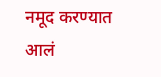नमूद करण्यात आलं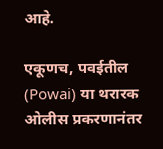आहे.

एकूणच, पवईतील (Powai) या थरारक ओलीस प्रकरणानंतर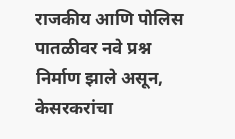राजकीय आणि पोलिस पातळीवर नवे प्रश्न निर्माण झाले असून, केसरकरांचा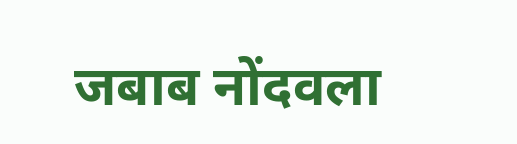जबाब नोंदवला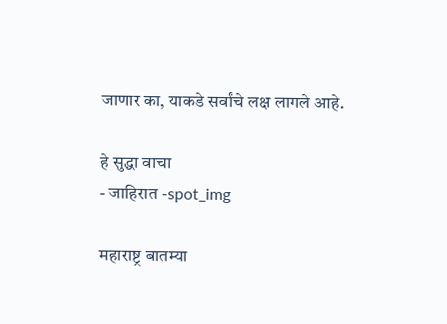जाणार का, याकडे सर्वांचे लक्ष लागले आहे.

हे सुद्धा वाचा
- जाहिरात -spot_img

महाराष्ट्र बातम्या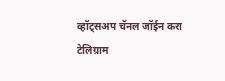व्हॉट्सअप चॅनल जॉईन करा
टेलिग्राम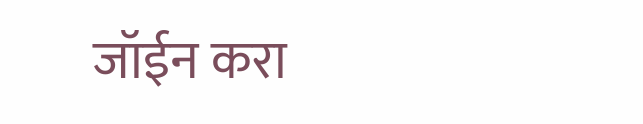जॉईन करा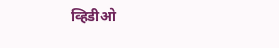व्हिडीओ